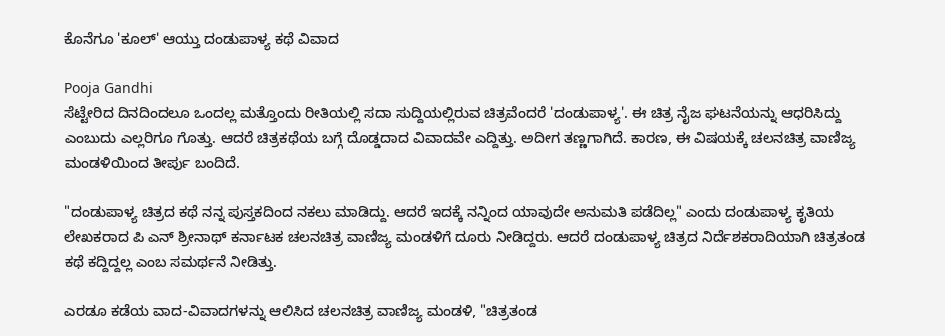ಕೊನೆಗೂ 'ಕೂಲ್' ಆಯ್ತು ದಂಡುಪಾಳ್ಯ ಕಥೆ ವಿವಾದ

Pooja Gandhi
ಸೆಟ್ಟೇರಿದ ದಿನದಿಂದಲೂ ಒಂದಲ್ಲ ಮತ್ತೊಂದು ರೀತಿಯಲ್ಲಿ ಸದಾ ಸುದ್ದಿಯಲ್ಲಿರುವ ಚಿತ್ರವೆಂದರೆ 'ದಂಡುಪಾಳ್ಯ'. ಈ ಚಿತ್ರ ನೈಜ ಘಟನೆಯನ್ನು ಆಧರಿಸಿದ್ದು ಎಂಬುದು ಎಲ್ಲರಿಗೂ ಗೊತ್ತು. ಆದರೆ ಚಿತ್ರಕಥೆಯ ಬಗ್ಗೆ ದೊಡ್ಡದಾದ ವಿವಾದವೇ ಎದ್ದಿತ್ತು. ಅದೀಗ ತಣ್ಣಗಾಗಿದೆ. ಕಾರಣ, ಈ ವಿಷಯಕ್ಕೆ ಚಲನಚಿತ್ರ ವಾಣಿಜ್ಯ ಮಂಡಳಿಯಿಂದ ತೀರ್ಪು ಬಂದಿದೆ.

"ದಂಡುಪಾಳ್ಯ ಚಿತ್ರದ ಕಥೆ ನನ್ನ ಪುಸ್ತಕದಿಂದ ನಕಲು ಮಾಡಿದ್ದು. ಆದರೆ ಇದಕ್ಕೆ ನನ್ನಿಂದ ಯಾವುದೇ ಅನುಮತಿ ಪಡೆದಿಲ್ಲ" ಎಂದು ದಂಡುಪಾಳ್ಯ ಕೃತಿಯ ಲೇಖಕರಾದ ಪಿ ಎನ್ ಶ್ರೀನಾಥ್ ಕರ್ನಾಟಕ ಚಲನಚಿತ್ರ ವಾಣಿಜ್ಯ ಮಂಡಳಿಗೆ ದೂರು ನೀಡಿದ್ದರು. ಆದರೆ ದಂಡುಪಾಳ್ಯ ಚಿತ್ರದ ನಿರ್ದೆಶಕರಾದಿಯಾಗಿ ಚಿತ್ರತಂಡ ಕಥೆ ಕದ್ದಿದ್ದಲ್ಲ ಎಂಬ ಸಮರ್ಥನೆ ನೀಡಿತ್ತು.

ಎರಡೂ ಕಡೆಯ ವಾದ-ವಿವಾದಗಳನ್ನು ಆಲಿಸಿದ ಚಲನಚಿತ್ರ ವಾಣಿಜ್ಯ ಮಂಡಳಿ, "ಚಿತ್ರತಂಡ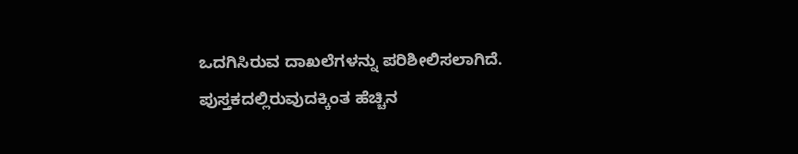ಒದಗಿಸಿರುವ ದಾಖಲೆಗಳನ್ನು ಪರಿಶೀಲಿಸಲಾಗಿದೆ. ಪುಸ್ತಕದಲ್ಲಿರುವುದಕ್ಕಿಂತ ಹೆಚ್ಚಿನ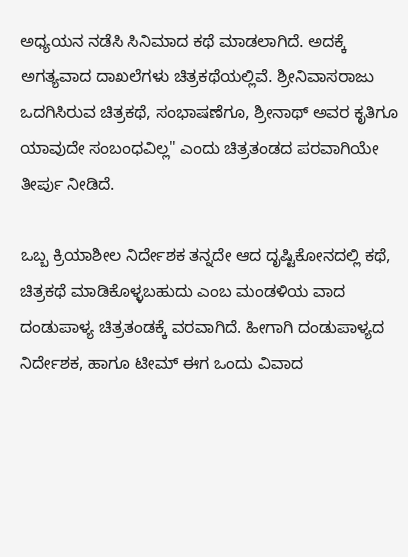ಅಧ್ಯಯನ ನಡೆಸಿ ಸಿನಿಮಾದ ಕಥೆ ಮಾಡಲಾಗಿದೆ. ಅದಕ್ಕೆ ಅಗತ್ಯವಾದ ದಾಖಲೆಗಳು ಚಿತ್ರಕಥೆಯಲ್ಲಿವೆ. ಶ್ರೀನಿವಾಸರಾಜು ಒದಗಿಸಿರುವ ಚಿತ್ರಕಥೆ, ಸಂಭಾಷಣೆಗೂ, ಶ್ರೀನಾಥ್ ಅವರ ಕೃತಿಗೂ ಯಾವುದೇ ಸಂಬಂಧವಿಲ್ಲ" ಎಂದು ಚಿತ್ರತಂಡದ ಪರವಾಗಿಯೇ ತೀರ್ಪು ನೀಡಿದೆ.

ಒಬ್ಬ ಕ್ರಿಯಾಶೀಲ ನಿರ್ದೇಶಕ ತನ್ನದೇ ಆದ ದೃಷ್ಟಿಕೋನದಲ್ಲಿ ಕಥೆ, ಚಿತ್ರಕಥೆ ಮಾಡಿಕೊಳ್ಳಬಹುದು ಎಂಬ ಮಂಡಳಿಯ ವಾದ ದಂಡುಪಾಳ್ಯ ಚಿತ್ರತಂಡಕ್ಕೆ ವರವಾಗಿದೆ. ಹೀಗಾಗಿ ದಂಡುಪಾಳ್ಯದ ನಿರ್ದೇಶಕ, ಹಾಗೂ ಟೀಮ್ ಈಗ ಒಂದು ವಿವಾದ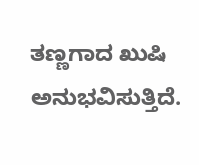ತಣ್ಣಗಾದ ಖುಷಿ ಅನುಭವಿಸುತ್ತಿದೆ.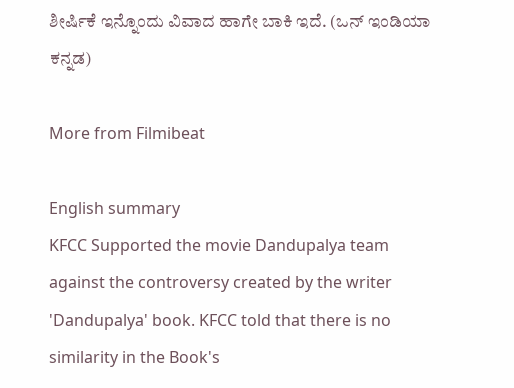ಶೀರ್ಷಿಕೆ ಇನ್ನೊಂದು ವಿವಾದ ಹಾಗೇ ಬಾಕಿ ಇದೆ. (ಒನ್ ಇಂಡಿಯಾ ಕನ್ನಡ)

More from Filmibeat

English summary
KFCC Supported the movie Dandupalya team against the controversy created by the writer 'Dandupalya' book. KFCC told that there is no similarity in the Book's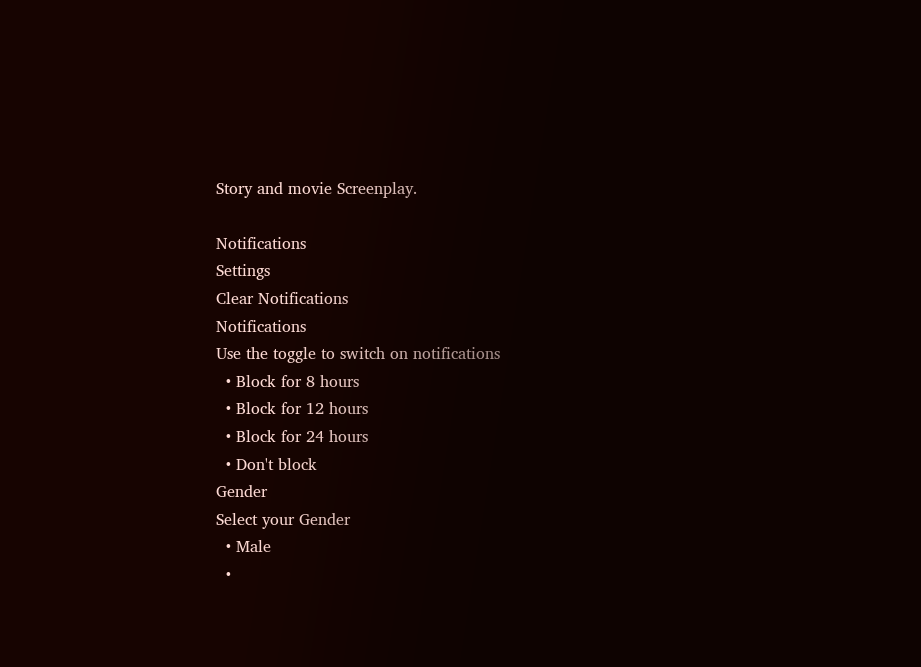Story and movie Screenplay.

Notifications
Settings
Clear Notifications
Notifications
Use the toggle to switch on notifications
  • Block for 8 hours
  • Block for 12 hours
  • Block for 24 hours
  • Don't block
Gender
Select your Gender
  • Male
  •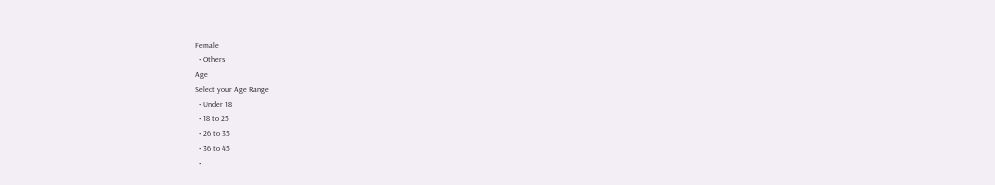Female
  • Others
Age
Select your Age Range
  • Under 18
  • 18 to 25
  • 26 to 35
  • 36 to 45
  •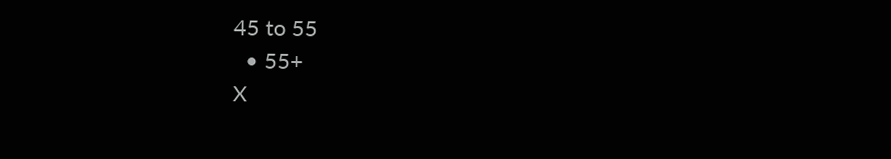45 to 55
  • 55+
X